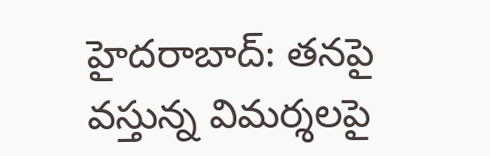హైదరాబాద్: తనపై వస్తున్న విమర్శలపై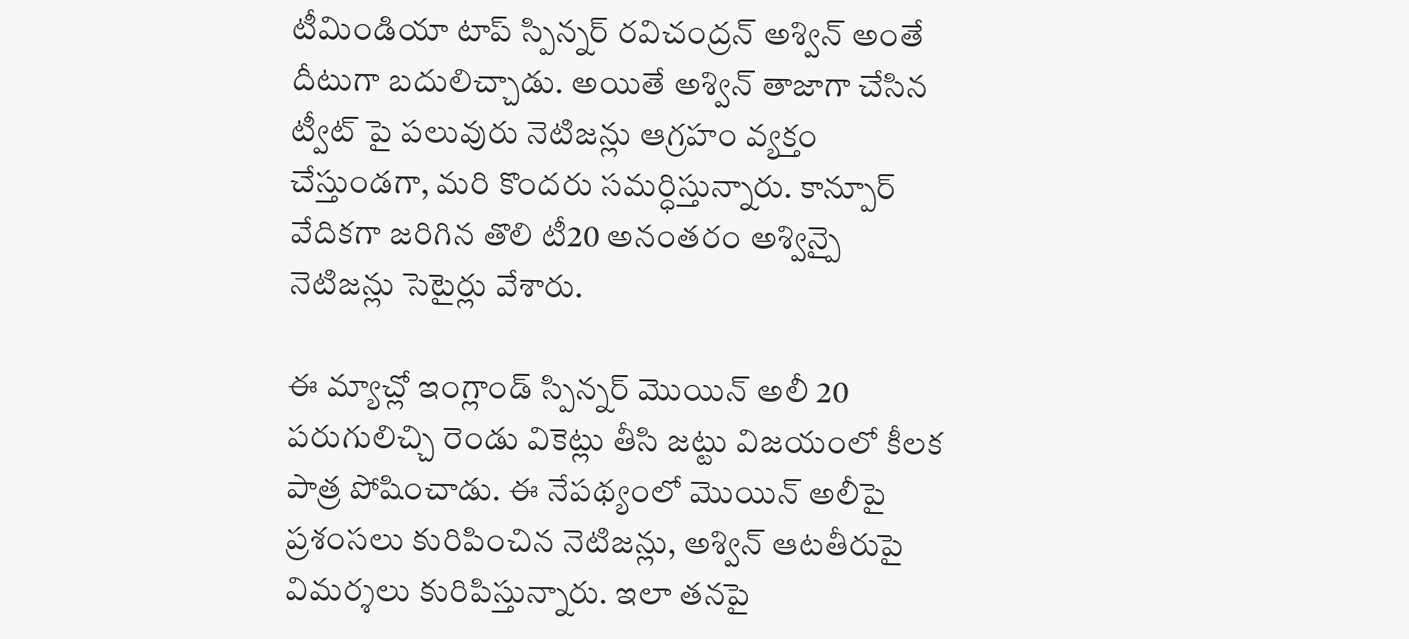టీమిండియా టాప్ స్పిన్నర్ రవిచంద్రన్ అశ్విన్ అంతే దీటుగా బదులిచ్చాడు. అయితే అశ్విన్ తాజాగా చేసిన ట్వీట్ పై పలువురు నెటిజన్లు ఆగ్రహం వ్యక్తం చేస్తుండగా, మరి కొందరు సమర్ధిస్తున్నారు. కాన్పూర్ వేదికగా జరిగిన తొలి టీ20 అనంతరం అశ్విన్పై నెటిజన్లు సెటైర్లు వేశారు.

ఈ మ్యాచ్లో ఇంగ్లాండ్ స్పిన్నర్ మొయిన్ అలీ 20 పరుగులిచ్చి రెండు వికెట్లు తీసి జట్టు విజయంలో కీలక పాత్ర పోషించాడు. ఈ నేపథ్యంలో మొయిన్ అలీపై ప్రశంసలు కురిపించిన నెటిజన్లు, అశ్విన్ ఆటతీరుపై విమర్శలు కురిపిస్తున్నారు. ఇలా తనపై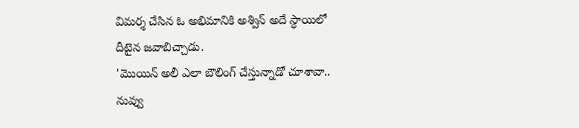విమర్శ చేసిన ఓ అభిమానికి అశ్విన్ అదే స్ధాయిలో దీటైన జవాబిచ్చాడు.
'మొయిన్ అలీ ఎలా బౌలింగ్ చేస్తున్నాడో చూశావా.. నువ్వు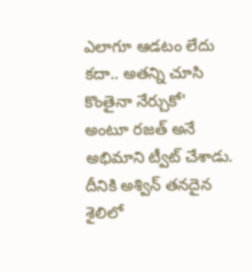ఎలాగూ ఆడటం లేదు కదా.. అతన్ని చూసి కొంతైనా నేర్చుకో' అంటూ రజత్ అనే అభిమాని ట్వీట్ చేశాడు.
దీనికి అశ్విన్ తనదైన శైలిలో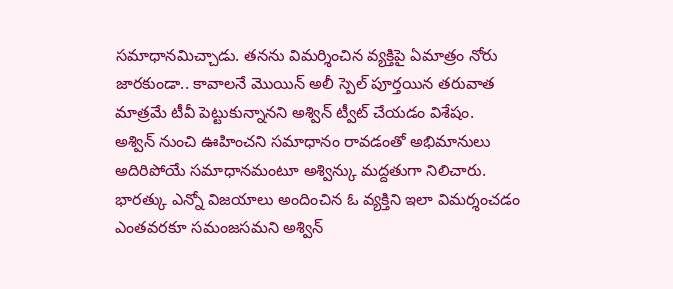సమాధానమిచ్చాడు. తనను విమర్శించిన వ్యక్తిపై ఏమాత్రం నోరు జారకుండా.. కావాలనే మొయిన్ అలీ స్పెల్ పూర్తయిన తరువాత మాత్రమే టీవీ పెట్టుకున్నానని అశ్విన్ ట్వీట్ చేయడం విశేషం.
అశ్విన్ నుంచి ఊహించని సమాధానం రావడంతో అభిమానులు అదిరిపోయే సమాధానమంటూ అశ్విన్కు మద్దతుగా నిలిచారు. భారత్కు ఎన్నో విజయాలు అందించిన ఓ వ్యక్తిని ఇలా విమర్శంచడం ఎంతవరకూ సమంజసమని అశ్విన్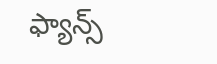ఫ్యాన్స్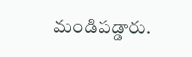మండిపడ్డారు.